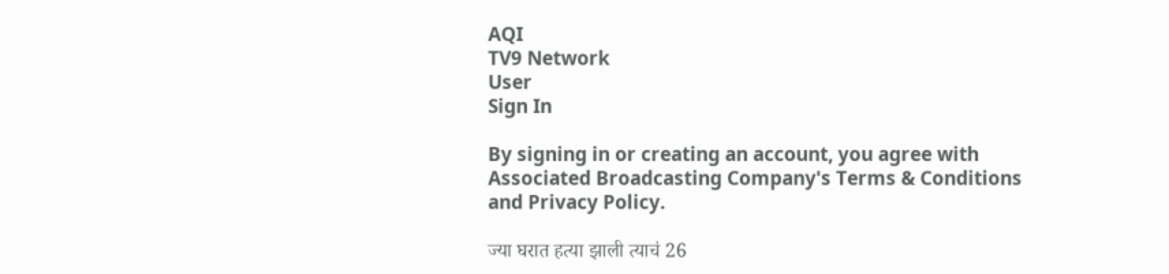AQI
TV9 Network
User
Sign In

By signing in or creating an account, you agree with Associated Broadcasting Company's Terms & Conditions and Privacy Policy.

ज्या घरात हत्या झाली त्याचं 26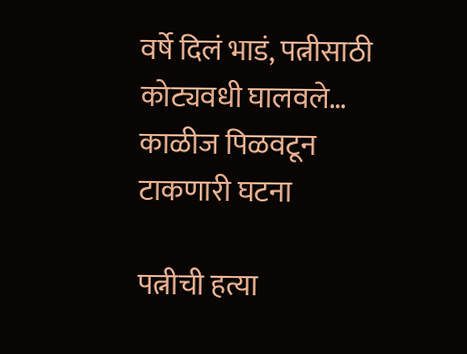वर्षे दिलं भाडं, पत्नीसाठी कोट्यवधी घालवले… काळीज पिळवटून टाकणारी घटना

पत्नीची हत्या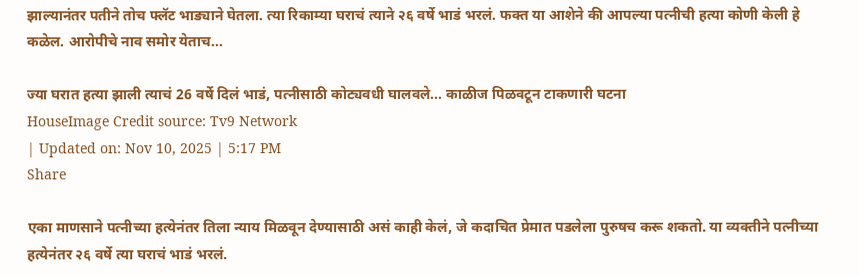झाल्यानंतर पतीने तोच फ्लॅट भाड्याने घेतला. त्या रिकाम्या घराचं त्याने २६ वर्षे भाडं भरलं. फक्त या आशेने की आपल्या पत्नीची हत्या कोणी केली हे कळेल. आरोपीचे नाव समोर येताच...

ज्या घरात हत्या झाली त्याचं 26 वर्षे दिलं भाडं, पत्नीसाठी कोट्यवधी घालवले... काळीज पिळवटून टाकणारी घटना
HouseImage Credit source: Tv9 Network
| Updated on: Nov 10, 2025 | 5:17 PM
Share

एका माणसाने पत्नीच्या हत्येनंतर तिला न्याय मिळवून देण्यासाठी असं काही केलं, जे कदाचित प्रेमात पडलेला पुरुषच करू शकतो. या व्यक्तीने पत्नीच्या हत्येनंतर २६ वर्षे त्या घराचं भाडं भरलं.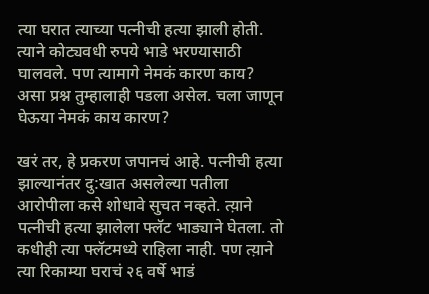त्या घरात त्याच्या पत्नीची हत्या झाली होती. त्याने कोट्यवधी रुपये भाडे भरण्यासाठी घालवले. पण त्यामागे नेमकं कारण काय? असा प्रश्न तुम्हालाही पडला असेल. चला जाणून घेऊया नेमकं काय कारण?

खरं तर, हे प्रकरण जपानचं आहे. पत्नीची हत्या झाल्यानंतर दु:खात असलेल्या पतीला आरोपीला कसे शोधावे सुचत नव्हते. त्य़ाने पत्नीची हत्या झालेला फ्लॅट भाड्याने घेतला. तो कधीही त्या फ्लॅटमध्ये राहिला नाही. पण त्य़ाने त्या रिकाम्या घराचं २६ वर्षे भाडं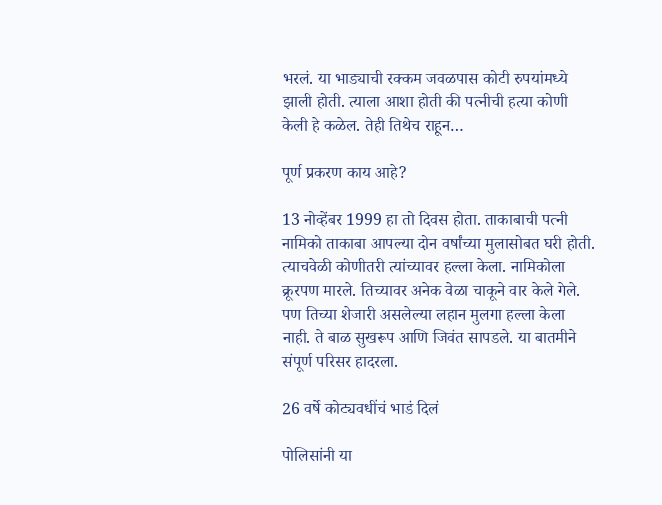भरलं. या भाड्याची रक्कम जवळपास कोटी रुपयांमध्ये झाली होती. त्याला आशा होती की पत्नीची हत्या कोणी केली हे कळेल. तेही तिथेच राहून…

पूर्ण प्रकरण काय आहे?

13 नोव्हेंबर 1999 हा तो दिवस होता. ताकाबाची पत्नी नामिको ताकाबा आपल्या दोन वर्षांच्या मुलासोबत घरी होती. त्याचवेळी कोणीतरी त्यांच्यावर हल्ला केला. नामिकोला क्रूरपण मारले. तिच्यावर अनेक वेळा चाकूने वार केले गेले. पण तिच्या शेजारी असलेल्या लहान मुलगा हल्ला केला नाही. ते बाळ सुखरूप आणि जिवंत सापडले. या बातमीने संपूर्ण परिसर हादरला.

26 वर्षे कोट्यवधींचं भाडं दिलं

पोलिसांनी या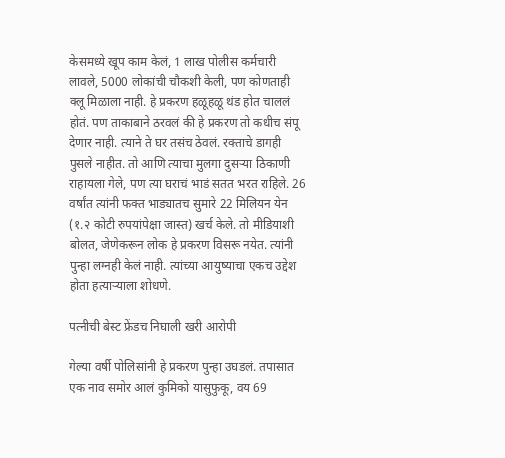केसमध्ये खूप काम केलं, 1 लाख पोलीस कर्मचारी लावले, 5000 लोकांची चौकशी केली, पण कोणताही क्लू मिळाला नाही. हे प्रकरण हळूहळू थंड होत चाललं होतं. पण ताकाबाने ठरवलं की हे प्रकरण तो कधीच संपू देणार नाही. त्याने ते घर तसंच ठेवलं. रक्ताचे डागही पुसले नाहीत. तो आणि त्याचा मुलगा दुसऱ्या ठिकाणी राहायला गेले, पण त्या घराचं भाडं सतत भरत राहिले. 26 वर्षांत त्यांनी फक्त भाड्यातच सुमारे 22 मिलियन येन (१.२ कोटी रुपयांपेक्षा जास्त) खर्च केले. तो मीडियाशी बोलत, जेणेकरून लोक हे प्रकरण विसरू नयेत. त्यांनी पुन्हा लग्नही केलं नाही. त्यांच्या आयुष्याचा एकच उद्देश होता हत्याऱ्याला शोधणे.

पत्नीची बेस्ट फ्रेंडच निघाली खरी आरोपी

गेल्या वर्षी पोलिसांनी हे प्रकरण पुन्हा उघडलं. तपासात एक नाव समोर आलं कुमिको यासुफुकू, वय 69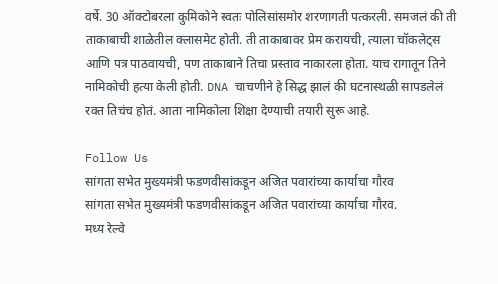वर्षे. 30 ऑक्टोबरला कुमिकोने स्वतः पोलिसांसमोर शरणागती पत्करली. समजलं की ती ताकाबाची शाळेतील क्लासमेट होती. ती ताकाबावर प्रेम करायची, त्याला चॉकलेट्स आणि पत्र पाठवायची, पण ताकाबाने तिचा प्रस्ताव नाकारला होता. याच रागातून तिने नामिकोची हत्या केली होती. DNA चाचणीने हे सिद्ध झालं की घटनास्थळी सापडलेलं रक्त तिचंच होतं. आता नामिकोला शिक्षा देण्याची तयारी सुरू आहे.

Follow Us
सांगता सभेत मुख्यमंत्री फडणवीसांकडून अजित पवारांच्या कार्याचा गौरव
सांगता सभेत मुख्यमंत्री फडणवीसांकडून अजित पवारांच्या कार्याचा गौरव.
मध्य रेल्वे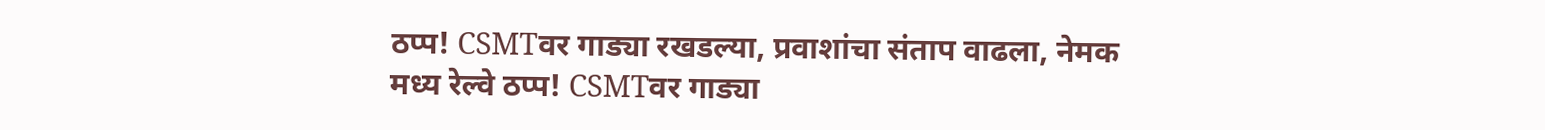ठप्प! CSMTवर गाड्या रखडल्या, प्रवाशांचा संताप वाढला, नेमक
मध्य रेल्वे ठप्प! CSMTवर गाड्या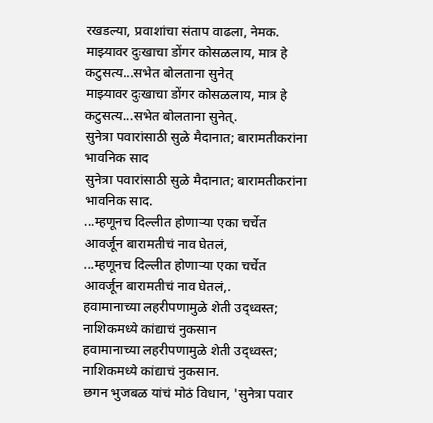रखडल्या, प्रवाशांचा संताप वाढला, नेमक.
माझ्यावर दुःखाचा डोंगर कोसळलाय, मात्र हे कटुसत्य...सभेत बोलताना सुनेत्
माझ्यावर दुःखाचा डोंगर कोसळलाय, मात्र हे कटुसत्य...सभेत बोलताना सुनेत्.
सुनेत्रा पवारांसाठी सुळे मैदानात; बारामतीकरांना भावनिक साद
सुनेत्रा पवारांसाठी सुळे मैदानात; बारामतीकरांना भावनिक साद.
...म्हणूनच दिल्लीत होणाऱ्या एका चर्चेत आवर्जून बारामतीचं नाव घेतलं,
...म्हणूनच दिल्लीत होणाऱ्या एका चर्चेत आवर्जून बारामतीचं नाव घेतलं,.
हवामानाच्या लहरीपणामुळे शेती उद्ध्वस्त; नाशिकमध्ये कांद्याचं नुकसान
हवामानाच्या लहरीपणामुळे शेती उद्ध्वस्त; नाशिकमध्ये कांद्याचं नुकसान.
छगन भुजबळ यांचं मोठं विधान, 'सुनेत्रा पवार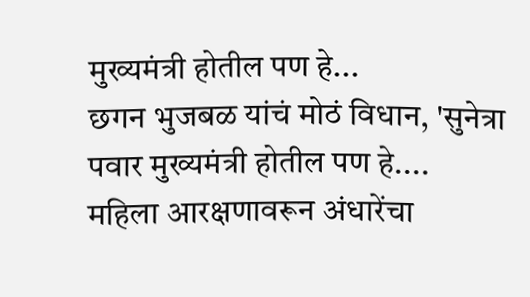मुख्यमंत्री होतील पण हे...
छगन भुजबळ यांचं मोठं विधान, 'सुनेत्रा पवार मुख्यमंत्री होतील पण हे....
महिला आरक्षणावरून अंधारेंचा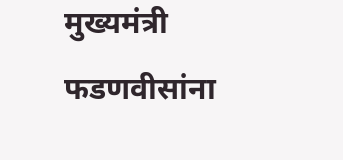मुख्यमंत्री फडणवीसांना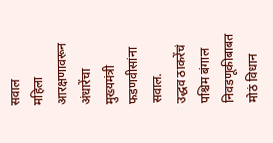सवाल
महिला आरक्षणावरून अंधारेंचा मुख्यमंत्री फडणवीसांना सवाल.
उद्धव ठाकरेंचं पश्चिम बंगाल निवडणूकीबाबत मोठं विधान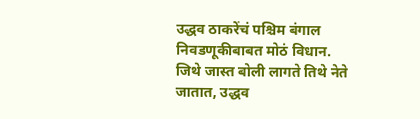उद्धव ठाकरेंचं पश्चिम बंगाल निवडणूकीबाबत मोठं विधान.
जिथे जास्त बोली लागते तिथे नेते जातात, उद्धव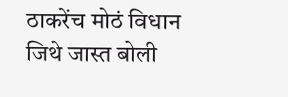ठाकरेंच मोठं विधान
जिथे जास्त बोली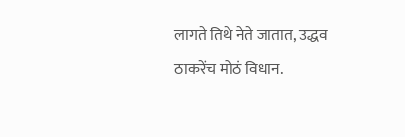लागते तिथे नेते जातात, उद्धव ठाकरेंच मोठं विधान.